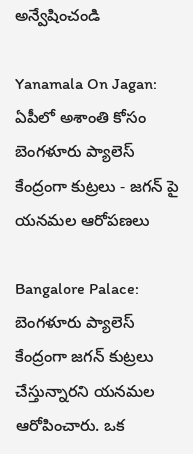అన్వేషించండి

Yanamala On Jagan: ఏపీలో అశాంతి కోసం బెంగళూరు ప్యాలెస్ కేంద్రంగా కుట్రలు - జగన్ పై యనమల ఆరోపణలు

Bangalore Palace: బెంగళూరు ప్యాలెస్ కేంద్రంగా జగన్ కుట్రలు చేస్తున్నారని యనమల ఆరోపించారు. ఒక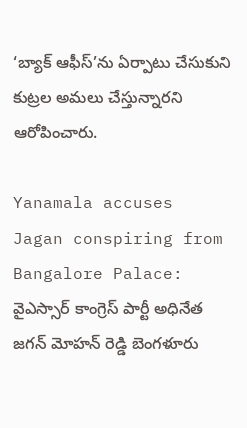‘బ్యాక్ ఆఫీస్’ను ఏర్పాటు చేసుకుని కుట్రల అమలు చేస్తున్నారని ఆరోపించారు.

Yanamala accuses Jagan conspiring from Bangalore Palace:   వైఎస్సార్ కాంగ్రెస్ పార్టీ అధినేత జగన్ మోహన్ రెడ్డి బెంగళూరు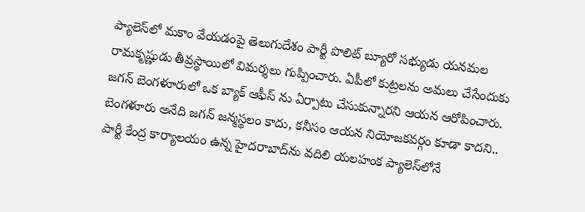ప్యాలెస్‌లో మకాం వేయడంపై తెలుగుదేశం పార్టీ పొలిట్ బ్యూరో సభ్యుడు యనమల రామకృష్ణుడు తీవ్రస్థాయిలో విమర్శలు గుప్పించారు. ఏపీలో కుట్రలను అమలు చేసేందుకు జగన్ బెంగళూరులో ఒక బ్యాక్ ఆఫీస్ ను ఏర్పాటు చేసుకున్నారని ఆయన ఆరోపించారు. బెంగళూరు అనేది జగన్ జన్మస్థలం కాదు, కనీసం ఆయన నియోజకవర్గం కూడా కాదని.. పార్టీ కేంద్ర కార్యాలయం ఉన్న హైదరాబాద్‌ను వదిలి యలహంక ప్యాలెస్‌లోనే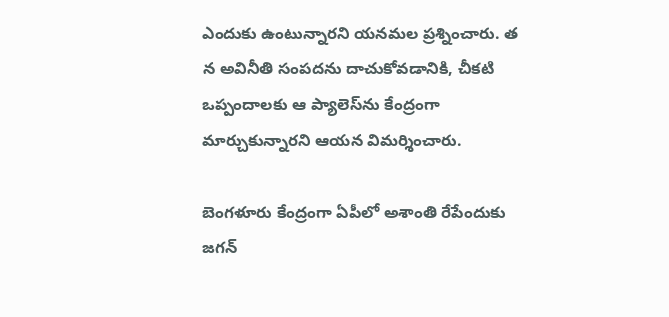ఎందుకు ఉంటున్నారని యనమల ప్రశ్నించారు. త న అవినీతి సంపదను దాచుకోవడానికి, చీకటి ఒప్పందాలకు ఆ ప్యాలెస్‌ను కేంద్రంగా మార్చుకున్నారని ఆయన విమర్శించారు.

బెంగళూరు కేంద్రంగా ఏపీలో అశాంతి రేపేందుకు జగన్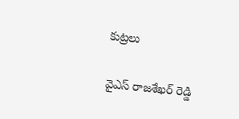కుట్రలు

వైఎస్ రాజశేఖర్ రెడ్డి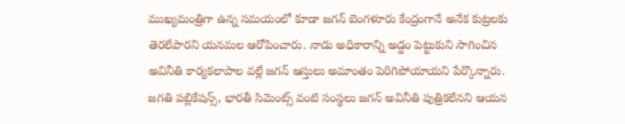ముఖ్యమంత్రిగా ఉన్న సమయంలో కూడా జగన్ బెంగళూరు కేంద్రంగానే అనేక కుట్రలకు తెరలేపారని యనమల ఆరోపించారు. నాడు అధికారాన్ని అడ్డం పెట్టుకుని సాగించిన అవినీతి కార్యకలాపాల వల్లే జగన్ ఆస్తులు అమాంతం పెరిగిపోయాయని పేర్కొన్నారు. జగతి పబ్లికేషన్స్, భారతీ సిమెంట్స్ వంటి సంస్థలు జగన్ అవినీతి పుత్రికలేనని ఆయన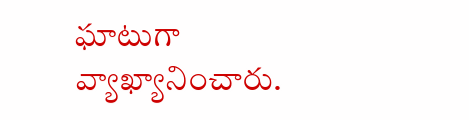ఘాటుగా వ్యాఖ్యానించారు.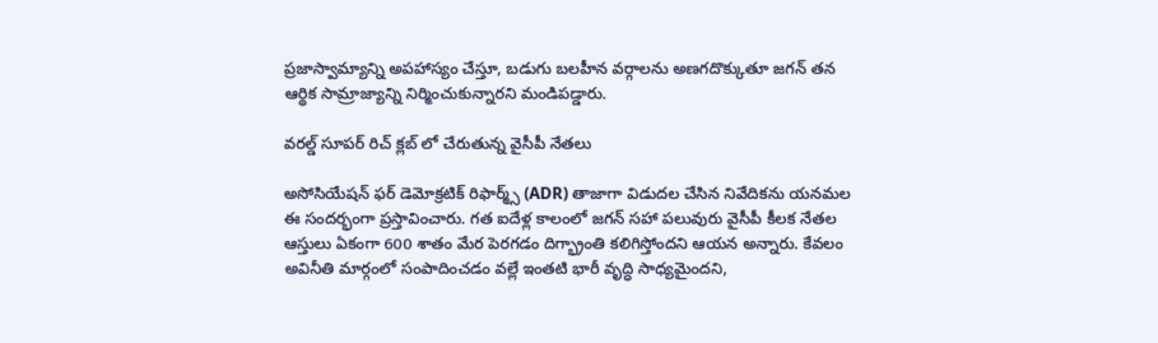ప్రజాస్వామ్యాన్ని అపహాస్యం చేస్తూ, బడుగు బలహీన వర్గాలను అణగదొక్కుతూ జగన్ తన ఆర్థిక సామ్రాజ్యాన్ని నిర్మించుకున్నారని మండిపడ్డారు.

వరల్డ్ సూపర్ రిచ్ క్లబ్ లో చేరుతున్న వైసీపీ నేతలు

అసోసియేషన్ ఫర్ డెమోక్రటిక్ రిఫార్మ్స్ (ADR) తాజాగా విడుదల చేసిన నివేదికను యనమల ఈ సందర్భంగా ప్రస్తావించారు. గత ఐదేళ్ల కాలంలో జగన్ సహా పలువురు వైసీపీ కీలక నేతల ఆస్తులు ఏకంగా 600 శాతం మేర పెరగడం దిగ్భ్రాంతి కలిగిస్తోందని ఆయన అన్నారు. కేవలం అవినీతి మార్గంలో సంపాదించడం వల్లే ఇంతటి భారీ వృద్ధి సాధ్యమైందని,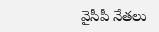వైసీపీ నేతలు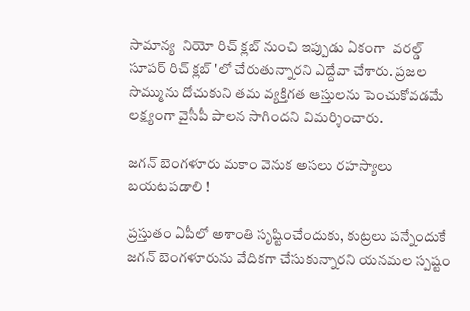సామాన్య  నియో రిచ్ క్లబ్ నుంచి ఇప్పుడు ఏకంగా  వరల్డ్ సూపర్ రిచ్ క్లబ్ 'లో చేరుతున్నారని ఎద్దేవా చేశారు. ప్రజల సొమ్మును దోచుకుని తమ వ్యక్తిగత ఆస్తులను పెంచుకోవడమే లక్ష్యంగా వైసీపీ పాలన సాగిందని విమర్శించారు.

జగన్ బెంగళూరు మకాం వెనుక అసలు రహస్యాలు బయటపడాలి !

ప్రస్తుతం ఏపీలో అశాంతి సృష్టించేందుకు, కుట్రలు పన్నేందుకే జగన్ బెంగళూరును వేదికగా చేసుకున్నారని యనమల స్పష్టం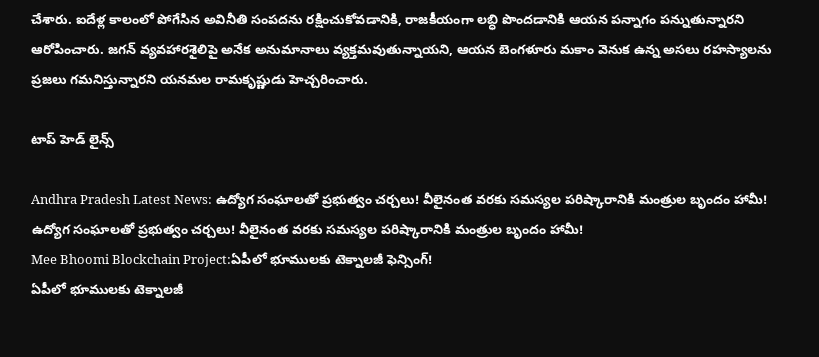చేశారు. ఐదేళ్ల కాలంలో పోగేసిన అవినీతి సంపదను రక్షించుకోవడానికి, రాజకీయంగా లబ్ధి పొందడానికి ఆయన పన్నాగం పన్నుతున్నారని ఆరోపించారు. జగన్ వ్యవహారశైలిపై అనేక అనుమానాలు వ్యక్తమవుతున్నాయని, ఆయన బెంగళూరు మకాం వెనుక ఉన్న అసలు రహస్యాలను ప్రజలు గమనిస్తున్నారని యనమల రామకృష్ణుడు హెచ్చరించారు.

టాప్ హెడ్ లైన్స్

Andhra Pradesh Latest News: ఉద్యోగ సంఘాలతో ప్రభుత్వం చర్చలు! వీలైనంత వరకు సమస్యల పరిష్కారానికి మంత్రుల బృందం హామీ!
ఉద్యోగ సంఘాలతో ప్రభుత్వం చర్చలు! వీలైనంత వరకు సమస్యల పరిష్కారానికి మంత్రుల బృందం హామీ!
Mee Bhoomi Blockchain Project:ఏపీలో భూములకు టెక్నాలజీ ఫెన్సింగ్‌!
ఏపీలో భూములకు టెక్నాలజీ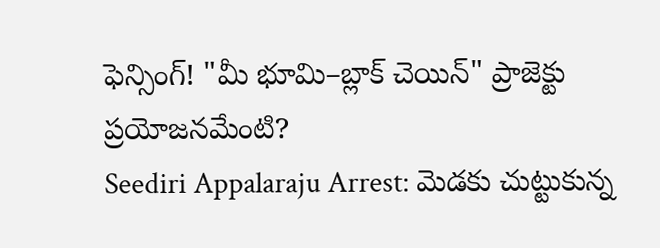ఫెన్సింగ్‌! "మీ భూమి–బ్లాక్‌ చెయిన్" ప్రాజెక్టు ప్రయోజనమేంటి?
Seediri Appalaraju Arrest: మెడకు చుట్టుకున్న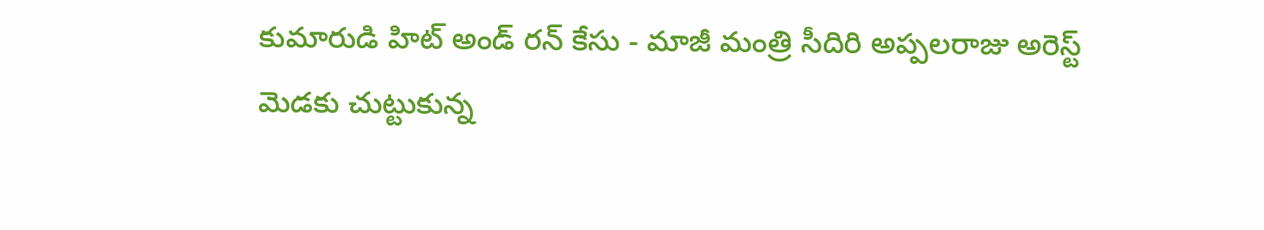కుమారుడి హిట్ అండ్ రన్ కేసు - మాజీ మంత్రి సీదిరి అప్పలరాజు అరెస్ట్
మెడకు చుట్టుకున్న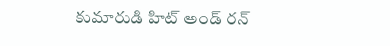కుమారుడి హిట్ అండ్ రన్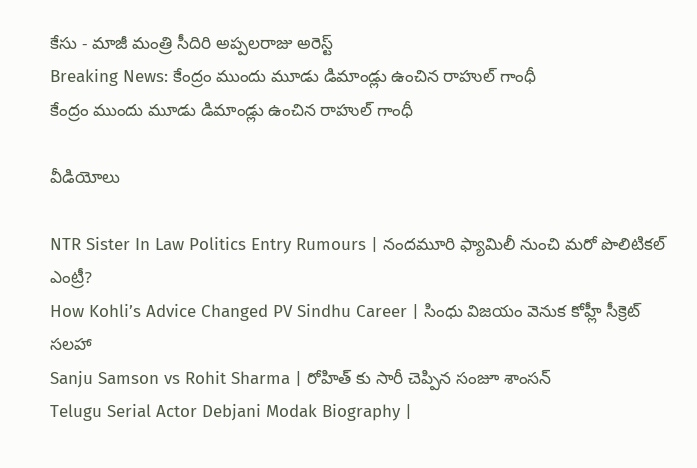కేసు - మాజీ మంత్రి సీదిరి అప్పలరాజు అరెస్ట్
Breaking News: కేంద్రం ముందు మూడు డిమాండ్లు ఉంచిన రాహుల్ గాంధీ
కేంద్రం ముందు మూడు డిమాండ్లు ఉంచిన రాహుల్ గాంధీ

వీడియోలు

NTR Sister In Law Politics Entry Rumours | నందమూరి ఫ్యామిలీ నుంచి మరో పొలిటికల్ ఎంట్రీ?
How Kohli’s Advice Changed PV Sindhu Career | సింధు విజయం వెనుక కోహ్లీ సీక్రెట్ సలహా
Sanju Samson vs Rohit Sharma | రోహిత్ కు సారీ చెప్పిన సంజూ శాంస‌న్
Telugu Serial Actor Debjani Modak Biography |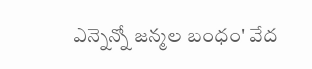ఎన్నెన్నో జన్మల బంధం' వేద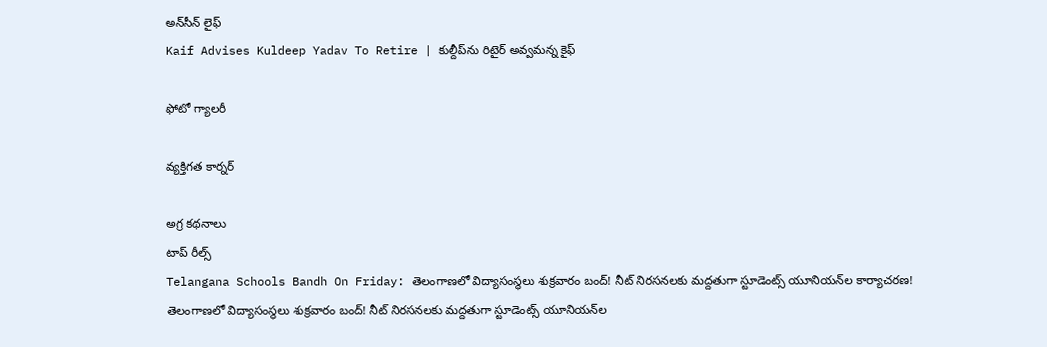అన్‌సీన్ లైఫ్
Kaif Advises Kuldeep Yadav To Retire | కుల్దీప్‌ను రిటైర్ అవ్వమన్న కైఫ్

ఫోటో గ్యాలరీ

వ్యక్తిగత కార్నర్

అగ్ర కథనాలు
టాప్ రీల్స్
Telangana Schools Bandh On Friday: తెలంగాణలో విద్యాసంస్థలు శుక్రవారం బంద్‌! నీట్‌ నిరసనలకు మద్దతుగా స్టూడెంట్స్ యూనియన్‌ల కార్యాచరణ!
తెలంగాణలో విద్యాసంస్థలు శుక్రవారం బంద్‌! నీట్‌ నిరసనలకు మద్దతుగా స్టూడెంట్స్ యూనియన్‌ల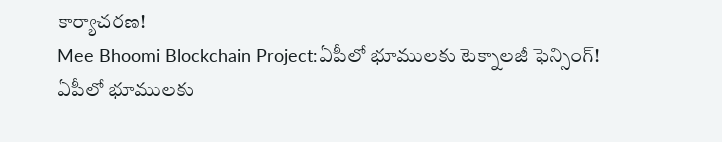కార్యాచరణ!
Mee Bhoomi Blockchain Project:ఏపీలో భూములకు టెక్నాలజీ ఫెన్సింగ్‌!
ఏపీలో భూములకు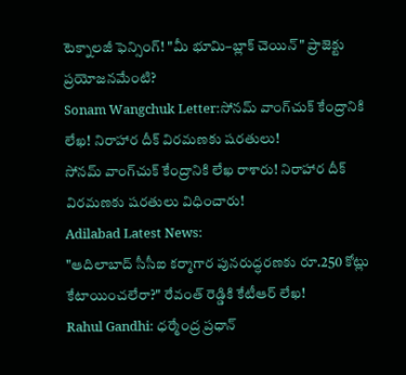టెక్నాలజీ ఫెన్సింగ్‌! "మీ భూమి–బ్లాక్‌ చెయిన్" ప్రాజెక్టు ప్రయోజనమేంటి?
Sonam Wangchuk Letter:సోనమ్‌ వాంగ్‌చుక్‌ కేంద్రానికి లేఖ! నిరాహార దీక్ విరమణకు షరతులు!
సోనమ్‌ వాంగ్‌చుక్‌ కేంద్రానికి లేఖ రాశారు! నిరాహార దీక్ విరమణకు షరతులు విధించారు!
Adilabad Latest News:
"ఆదిలాబాద్‌ సీసీఐ కర్మాగార పునరుద్ధరణకు రూ.250 కోట్లు కేటాయించలేరా?" రేవంత్ రెడ్డికి కేటీఆర్ లేఖ!
Rahul Gandhi: ధర్మేంద్ర ప్రధాన్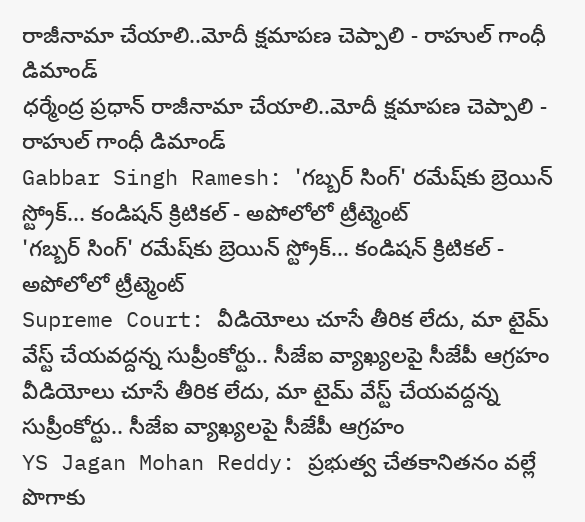రాజీనామా చేయాలి..మోదీ క్షమాపణ చెప్పాలి - రాహుల్ గాంధీ డిమాండ్
ధర్మేంద్ర ప్రధాన్ రాజీనామా చేయాలి..మోదీ క్షమాపణ చెప్పాలి - రాహుల్ గాంధీ డిమాండ్
Gabbar Singh Ramesh: 'గబ్బర్ సింగ్' రమేష్‌కు బ్రెయిన్ స్ట్రోక్... కండిషన్ క్రిటికల్ - అపోలోలో ట్రీట్మెంట్
'గబ్బర్ సింగ్' రమేష్‌కు బ్రెయిన్ స్ట్రోక్... కండిషన్ క్రిటికల్ - అపోలోలో ట్రీట్మెంట్
Supreme Court: వీడియోలు చూసే తీరిక లేదు, మా టైమ్ వేస్ట్ చేయవద్దన్న సుప్రీంకోర్టు.. సీజేఐ వ్యాఖ్యలపై సీజేపీ ఆగ్రహం
వీడియోలు చూసే తీరిక లేదు, మా టైమ్ వేస్ట్ చేయవద్దన్న సుప్రీంకోర్టు.. సీజేఐ వ్యాఖ్యలపై సీజేపీ ఆగ్రహం
YS Jagan Mohan Reddy: ప్రభుత్వ చేతకానితనం వల్లే పొగాకు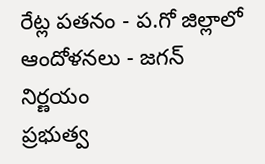రేట్ల పతనం - ప.గో జిల్లాలో ఆందోళనలు - జగన్ నిర్ణయం
ప్రభుత్వ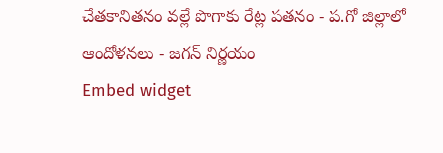చేతకానితనం వల్లే పొగాకు రేట్ల పతనం - ప.గో జిల్లాలో ఆందోళనలు - జగన్ నిర్ణయం
Embed widget